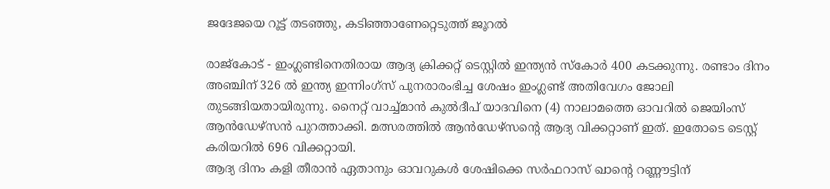ജദേജയെ റൂട്ട് തടഞ്ഞു, കടിഞ്ഞാണേറ്റെടുത്ത് ജൂറല്‍

രാജ്‌കോട് - ഇംഗ്ലണ്ടിനെതിരായ ആദ്യ ക്രിക്കറ്റ് ടെസ്റ്റില്‍ ഇന്ത്യന്‍ സ്‌കോര്‍ 400 കടക്കുന്നു. രണ്ടാം ദിനം അഞ്ചിന് 326 ല്‍ ഇന്ത്യ ഇന്നിംഗ്‌സ് പുനരാരംഭിച്ച ശേഷം ഇംഗ്ലണ്ട് അതിവേഗം ജോലി തുടങ്ങിയതായിരുന്നു. നൈറ്റ് വാച്ച്മാന്‍ കുല്‍ദീപ് യാദവിനെ (4) നാലാമത്തെ ഓവറില്‍ ജെയിംസ് ആന്‍ഡേഴ്‌സന്‍ പുറത്താക്കി. മത്സരത്തില്‍ ആന്‍ഡേഴ്‌സന്റെ ആദ്യ വിക്കറ്റാണ് ഇത്. ഇതോടെ ടെസ്റ്റ് കരിയറില്‍ 696 വിക്കറ്റായി.
ആദ്യ ദിനം കളി തീരാന്‍ ഏതാനും ഓവറുകള്‍ ശേഷിക്കെ സര്‍ഫറാസ് ഖാന്റെ റണ്ണൗട്ടിന്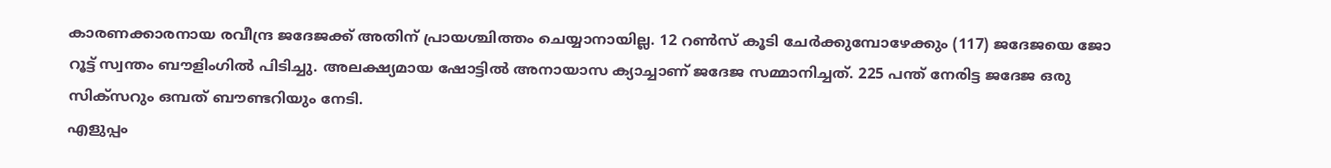കാരണക്കാരനായ രവീന്ദ്ര ജദേജക്ക് അതിന് പ്രായശ്ചിത്തം ചെയ്യാനായില്ല. 12 റണ്‍സ് കൂടി ചേര്‍ക്കുമ്പോഴേക്കും (117) ജദേജയെ ജോ റൂട്ട് സ്വന്തം ബൗളിംഗില്‍ പിടിച്ചു. അലക്ഷ്യമായ ഷോട്ടില്‍ അനായാസ ക്യാച്ചാണ് ജദേജ സമ്മാനിച്ചത്. 225 പന്ത് നേരിട്ട ജദേജ ഒരു സിക്‌സറും ഒമ്പത് ബൗണ്ടറിയും നേടി.
എളുപ്പം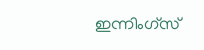ഇന്നിംഗ്‌സ്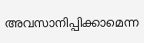അവസാനിപ്പിക്കാമെന്ന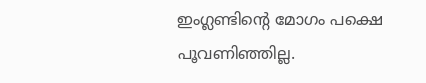ഇംഗ്ലണ്ടിന്റെ മോഗം പക്ഷെ പൂവണിഞ്ഞില്ല.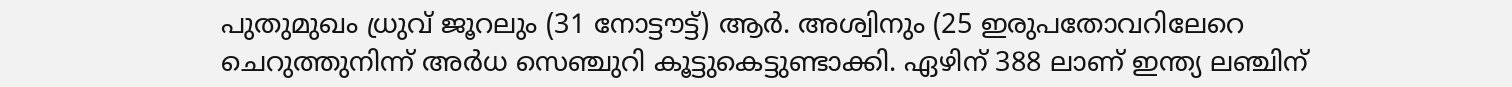പുതുമുഖം ധ്രുവ് ജൂറലും (31 നോട്ടൗട്ട്) ആര്‍. അശ്വിനും (25 ഇരുപതോവറിലേറെ ചെറുത്തുനിന്ന് അര്‍ധ സെഞ്ചുറി കൂട്ടുകെട്ടുണ്ടാക്കി. ഏഴിന് 388 ലാണ് ഇന്ത്യ ലഞ്ചിന്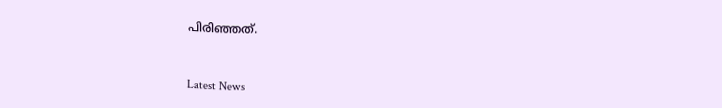പിരിഞ്ഞത്.


Latest News